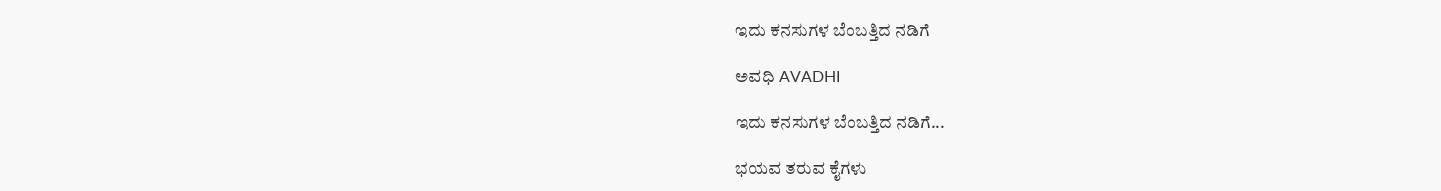ಇದು ಕನಸುಗಳ ಬೆಂಬತ್ತಿದ ನಡಿಗೆ‍

ಅವಧಿ AVADHI

ಇದು ಕನಸುಗಳ ಬೆಂಬತ್ತಿದ ನಡಿಗೆ...

ಭಯವ ತರುವ ಕೈಗಳು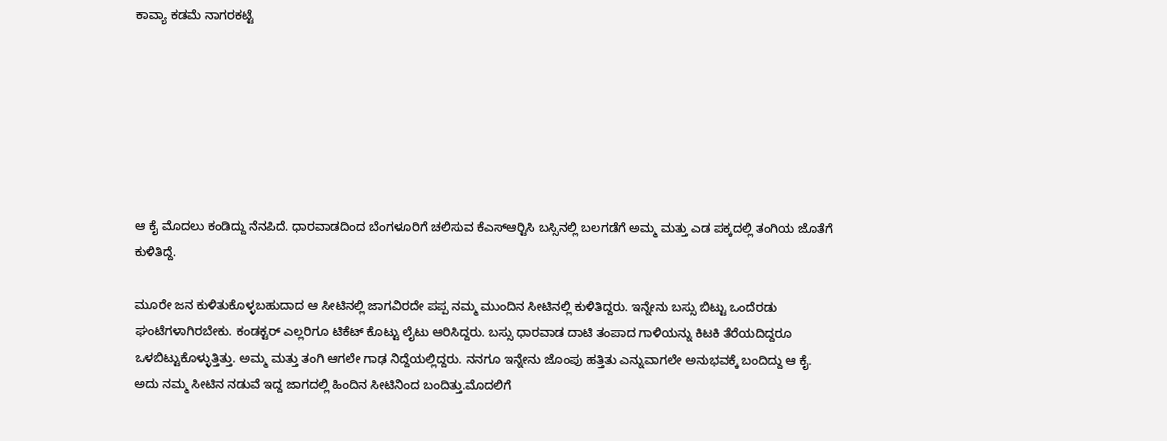ಕಾವ್ಯಾ ಕಡಮೆ ನಾಗರಕಟ್ಟೆ







ಆ ಕೈ ಮೊದಲು ಕಂಡಿದ್ದು ನೆನಪಿದೆ. ಧಾರವಾಡದಿಂದ ಬೆಂಗಳೂರಿಗೆ ಚಲಿಸುವ ಕೆಎಸ್‍ಆರ್‍ಟಿಸಿ ಬಸ್ಸಿನಲ್ಲಿ ಬಲಗಡೆಗೆ ಅಮ್ಮ ಮತ್ತು ಎಡ ಪಕ್ಕದಲ್ಲಿ ತಂಗಿಯ ಜೊತೆಗೆ ಕುಳಿತಿದ್ದೆ.

ಮೂರೇ ಜನ ಕುಳಿತುಕೊಳ್ಳಬಹುದಾದ ಆ ಸೀಟಿನಲ್ಲಿ ಜಾಗವಿರದೇ ಪಪ್ಪ ನಮ್ಮ ಮುಂದಿನ ಸೀಟಿನಲ್ಲಿ ಕುಳಿತಿದ್ದರು. ಇನ್ನೇನು ಬಸ್ಸು ಬಿಟ್ಟು ಒಂದೆರಡು ಘಂಟೆಗಳಾಗಿರಬೇಕು. ಕಂಡಕ್ಟರ್ ಎಲ್ಲರಿಗೂ ಟಿಕೆಟ್ ಕೊಟ್ಟು ಲೈಟು ಆರಿಸಿದ್ದರು. ಬಸ್ಸು ಧಾರವಾಡ ದಾಟಿ ತಂಪಾದ ಗಾಳಿಯನ್ನು ಕಿಟಕಿ ತೆರೆಯದಿದ್ದರೂ ಒಳಬಿಟ್ಟುಕೊಳ್ಳುತ್ತಿತ್ತು. ಅಮ್ಮ ಮತ್ತು ತಂಗಿ ಆಗಲೇ ಗಾಢ ನಿದ್ದೆಯಲ್ಲಿದ್ದರು. ನನಗೂ ಇನ್ನೇನು ಜೊಂಪು ಹತ್ತಿತು ಎನ್ನುವಾಗಲೇ ಅನುಭವಕ್ಕೆ ಬಂದಿದ್ದು ಆ ಕೈ. ಅದು ನಮ್ಮ ಸೀಟಿನ ನಡುವೆ ಇದ್ದ ಜಾಗದಲ್ಲಿ ಹಿಂದಿನ ಸೀಟಿನಿಂದ ಬಂದಿತ್ತು.ಮೊದಲಿಗೆ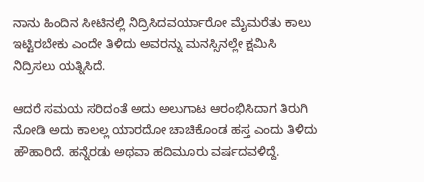ನಾನು ಹಿಂದಿನ ಸೀಟಿನಲ್ಲಿ ನಿದ್ರಿಸಿದವರ್ಯಾರೋ ಮೈಮರೆತು ಕಾಲು ಇಟ್ಟಿರಬೇಕು ಎಂದೇ ತಿಳಿದು ಅವರನ್ನು ಮನಸ್ಸಿನಲ್ಲೇ ಕ್ಷಮಿಸಿ ನಿದ್ರಿಸಲು ಯತ್ನಿಸಿದೆ.

ಆದರೆ ಸಮಯ ಸರಿದಂತೆ ಅದು ಅಲುಗಾಟ ಆರಂಭಿಸಿದಾಗ ತಿರುಗಿ ನೋಡಿ ಅದು ಕಾಲಲ್ಲ ಯಾರದೋ ಚಾಚಿಕೊಂಡ ಹಸ್ತ ಎಂದು ತಿಳಿದು ಹೌಹಾರಿದೆ. ಹನ್ನೆರಡು ಅಥವಾ ಹದಿಮೂರು ವರ್ಷದವಳಿದ್ದೆ.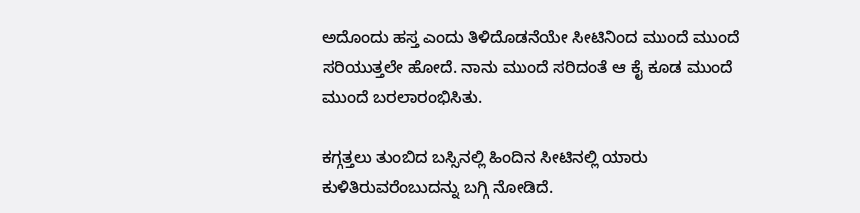ಅದೊಂದು ಹಸ್ತ ಎಂದು ತಿಳಿದೊಡನೆಯೇ ಸೀಟಿನಿಂದ ಮುಂದೆ ಮುಂದೆ ಸರಿಯುತ್ತಲೇ ಹೋದೆ. ನಾನು ಮುಂದೆ ಸರಿದಂತೆ ಆ ಕೈ ಕೂಡ ಮುಂದೆ ಮುಂದೆ ಬರಲಾರಂಭಿಸಿತು.

ಕಗ್ಗತ್ತಲು ತುಂಬಿದ ಬಸ್ಸಿನಲ್ಲಿ ಹಿಂದಿನ ಸೀಟಿನಲ್ಲಿ ಯಾರು ಕುಳಿತಿರುವರೆಂಬುದನ್ನು ಬಗ್ಗಿ ನೋಡಿದೆ.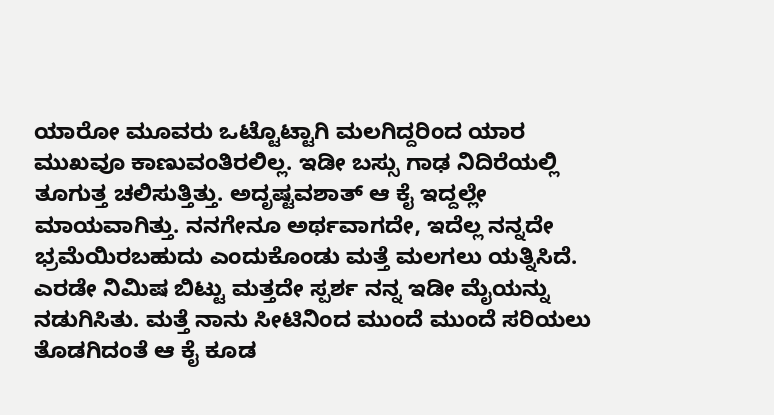ಯಾರೋ ಮೂವರು ಒಟ್ಟೊಟ್ಟಾಗಿ ಮಲಗಿದ್ದರಿಂದ ಯಾರ ಮುಖವೂ ಕಾಣುವಂತಿರಲಿಲ್ಲ. ಇಡೀ ಬಸ್ಸು ಗಾಢ ನಿದಿರೆಯಲ್ಲಿ ತೂಗುತ್ತ ಚಲಿಸುತ್ತಿತ್ತು. ಅದೃಷ್ಟವಶಾತ್ ಆ ಕೈ ಇದ್ದಲ್ಲೇ ಮಾಯವಾಗಿತ್ತು. ನನಗೇನೂ ಅರ್ಥವಾಗದೇ, ಇದೆಲ್ಲ ನನ್ನದೇ ಭ್ರಮೆಯಿರಬಹುದು ಎಂದುಕೊಂಡು ಮತ್ತೆ ಮಲಗಲು ಯತ್ನಿಸಿದೆ. ಎರಡೇ ನಿಮಿಷ ಬಿಟ್ಟು ಮತ್ತದೇ ಸ್ಪರ್ಶ ನನ್ನ ಇಡೀ ಮೈಯನ್ನು ನಡುಗಿಸಿತು. ಮತ್ತೆ ನಾನು ಸೀಟಿನಿಂದ ಮುಂದೆ ಮುಂದೆ ಸರಿಯಲು ತೊಡಗಿದಂತೆ ಆ ಕೈ ಕೂಡ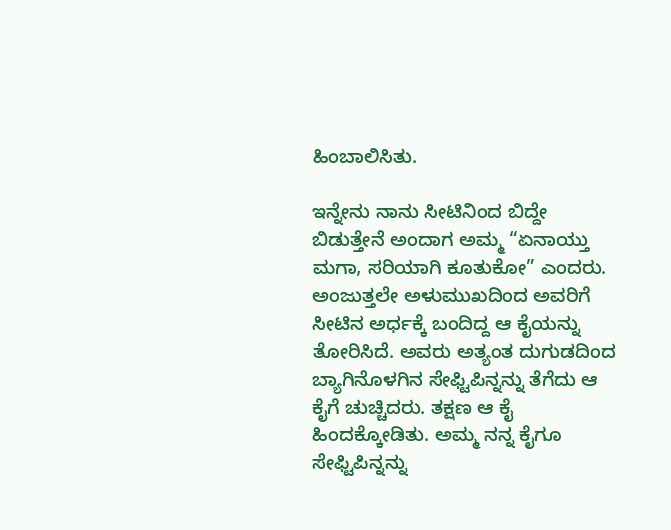ಹಿಂಬಾಲಿಸಿತು.

ಇನ್ನೇನು ನಾನು ಸೀಟಿನಿಂದ ಬಿದ್ದೇ ಬಿಡುತ್ತೇನೆ ಅಂದಾಗ ಅಮ್ಮ “ಏನಾಯ್ತು ಮಗಾ, ಸರಿಯಾಗಿ ಕೂತುಕೋ” ಎಂದರು. ಅಂಜುತ್ತಲೇ ಅಳುಮುಖದಿಂದ ಅವರಿಗೆ ಸೀಟಿನ ಅರ್ಧಕ್ಕೆ ಬಂದಿದ್ದ ಆ ಕೈಯನ್ನು ತೋರಿಸಿದೆ. ಅವರು ಅತ್ಯಂತ ದುಗುಡದಿಂದ ಬ್ಯಾಗಿನೊಳಗಿನ ಸೇಫ್ಟಿಪಿನ್ನನ್ನು ತೆಗೆದು ಆ ಕೈಗೆ ಚುಚ್ಚಿದರು. ತಕ್ಷಣ ಆ ಕೈ ಹಿಂದಕ್ಕೋಡಿತು. ಅಮ್ಮ ನನ್ನ ಕೈಗೂ ಸೇಫ್ಟಿಪಿನ್ನನ್ನು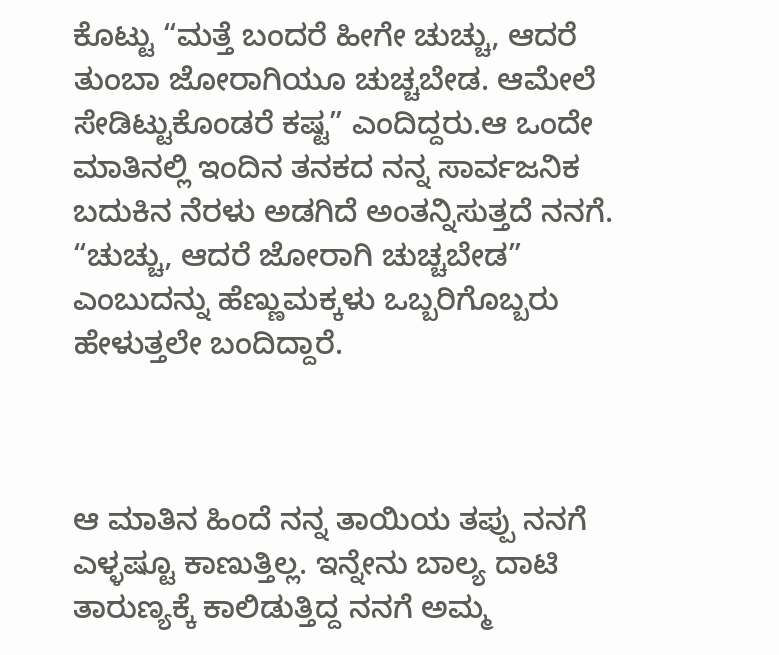ಕೊಟ್ಟು “ಮತ್ತೆ ಬಂದರೆ ಹೀಗೇ ಚುಚ್ಚು, ಆದರೆ ತುಂಬಾ ಜೋರಾಗಿಯೂ ಚುಚ್ಚಬೇಡ. ಆಮೇಲೆ ಸೇಡಿಟ್ಟುಕೊಂಡರೆ ಕಷ್ಟ” ಎಂದಿದ್ದರು.ಆ ಒಂದೇ ಮಾತಿನಲ್ಲಿ ಇಂದಿನ ತನಕದ ನನ್ನ ಸಾರ್ವಜನಿಕ ಬದುಕಿನ ನೆರಳು ಅಡಗಿದೆ ಅಂತನ್ನಿಸುತ್ತದೆ ನನಗೆ. “ಚುಚ್ಚು, ಆದರೆ ಜೋರಾಗಿ ಚುಚ್ಚಬೇಡ” ಎಂಬುದನ್ನು ಹೆಣ್ಣುಮಕ್ಕಳು ಒಬ್ಬರಿಗೊಬ್ಬರು ಹೇಳುತ್ತಲೇ ಬಂದಿದ್ದಾರೆ.



ಆ ಮಾತಿನ ಹಿಂದೆ ನನ್ನ ತಾಯಿಯ ತಪ್ಪು ನನಗೆ ಎಳ್ಳಷ್ಟೂ ಕಾಣುತ್ತಿಲ್ಲ. ಇನ್ನೇನು ಬಾಲ್ಯ ದಾಟಿ ತಾರುಣ್ಯಕ್ಕೆ ಕಾಲಿಡುತ್ತಿದ್ದ ನನಗೆ ಅಮ್ಮ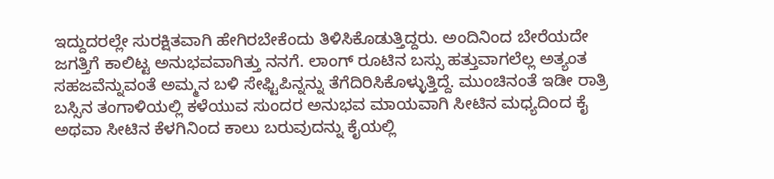ಇದ್ದುದರಲ್ಲೇ ಸುರಕ್ಷಿತವಾಗಿ ಹೇಗಿರಬೇಕೆಂದು ತಿಳಿಸಿಕೊಡುತ್ತಿದ್ದರು. ಅಂದಿನಿಂದ ಬೇರೆಯದೇ ಜಗತ್ತಿಗೆ ಕಾಲಿಟ್ಟ ಅನುಭವವಾಗಿತ್ತು ನನಗೆ. ಲಾಂಗ್ ರೂಟಿನ ಬಸ್ಸು ಹತ್ತುವಾಗಲೆಲ್ಲ ಅತ್ಯಂತ ಸಹಜವೆನ್ನುವಂತೆ ಅಮ್ಮನ ಬಳಿ ಸೇಫ್ಟಿಪಿನ್ನನ್ನು ತೆಗೆದಿರಿಸಿಕೊಳ್ಳುತ್ತಿದ್ದೆ. ಮುಂಚಿನಂತೆ ಇಡೀ ರಾತ್ರಿ ಬಸ್ಸಿನ ತಂಗಾಳಿಯಲ್ಲಿ ಕಳೆಯುವ ಸುಂದರ ಅನುಭವ ಮಾಯವಾಗಿ ಸೀಟಿನ ಮಧ್ಯದಿಂದ ಕೈ ಅಥವಾ ಸೀಟಿನ ಕೆಳಗಿನಿಂದ ಕಾಲು ಬರುವುದನ್ನು ಕೈಯಲ್ಲಿ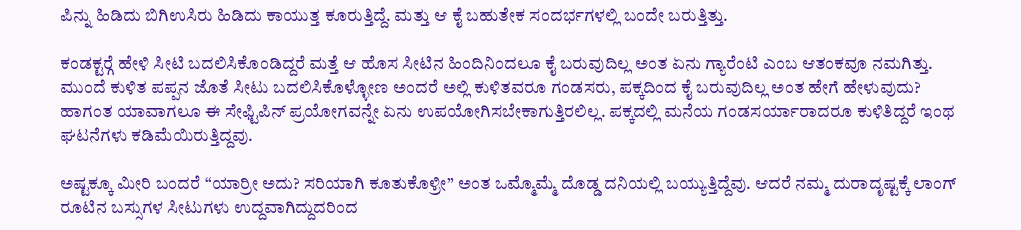ಪಿನ್ನು ಹಿಡಿದು ಬಿಗಿಉಸಿರು ಹಿಡಿದು ಕಾಯುತ್ತ ಕೂರುತ್ತಿದ್ದೆ. ಮತ್ತು ಆ ಕೈ ಬಹುತೇಕ ಸಂದರ್ಭಗಳಲ್ಲಿ ಬಂದೇ ಬರುತ್ತಿತ್ತು.

ಕಂಡಕ್ಟರ್‍ಗೆ ಹೇಳಿ ಸೀಟಿ ಬದಲಿಸಿಕೊಂಡಿದ್ದರೆ ಮತ್ತೆ ಆ ಹೊಸ ಸೀಟಿನ ಹಿಂದಿನಿಂದಲೂ ಕೈ ಬರುವುದಿಲ್ಲ ಅಂತ ಏನು ಗ್ಯಾರೆಂಟಿ ಎಂಬ ಆತಂಕವೂ ನಮಗಿತ್ತು. ಮುಂದೆ ಕುಳಿತ ಪಪ್ಪನ ಜೊತೆ ಸೀಟು ಬದಲಿಸಿಕೊಳ್ಳೋಣ ಅಂದರೆ ಅಲ್ಲಿ ಕುಳಿತವರೂ ಗಂಡಸರು, ಪಕ್ಕದಿಂದ ಕೈ ಬರುವುದಿಲ್ಲ ಅಂತ ಹೇಗೆ ಹೇಳುವುದು? ಹಾಗಂತ ಯಾವಾಗಲೂ ಈ ಸೇಫ್ಟಿಪಿನ್ ಪ್ರಯೋಗವನ್ನೇ ಏನು ಉಪಯೋಗಿಸಬೇಕಾಗುತ್ತಿರಲಿಲ್ಲ. ಪಕ್ಕದಲ್ಲಿ ಮನೆಯ ಗಂಡಸರ್ಯಾರಾದರೂ ಕುಳಿತಿದ್ದರೆ ಇಂಥ ಘಟನೆಗಳು ಕಡಿಮೆಯಿರುತ್ತಿದ್ದವು.

ಅಷ್ಟಕ್ಕೂ ಮೀರಿ ಬಂದರೆ “ಯಾರ್ರೀ ಅದು? ಸರಿಯಾಗಿ ಕೂತುಕೊಳ್ರೀ” ಅಂತ ಒಮ್ಮೊಮ್ಮೆ ದೊಡ್ಡ ದನಿಯಲ್ಲಿ ಬಯ್ಯುತ್ತಿದ್ದೆವು. ಆದರೆ ನಮ್ಮ ದುರಾದೃಷ್ಟಕ್ಕೆ ಲಾಂಗ್ ರೂಟಿನ ಬಸ್ಸುಗಳ ಸೀಟುಗಳು ಉದ್ದವಾಗಿದ್ದುದರಿಂದ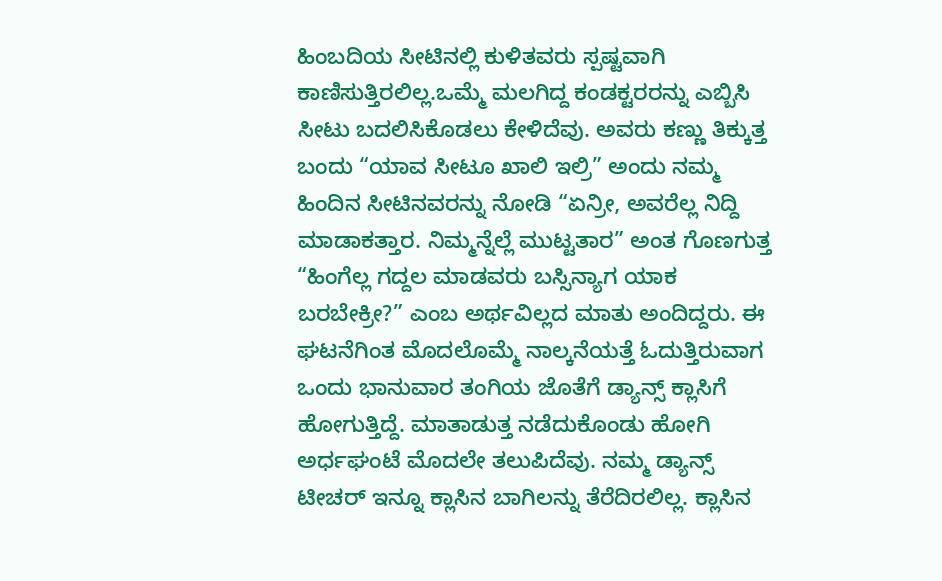ಹಿಂಬದಿಯ ಸೀಟಿನಲ್ಲಿ ಕುಳಿತವರು ಸ್ಪಷ್ಟವಾಗಿ ಕಾಣಿಸುತ್ತಿರಲಿಲ್ಲ.ಒಮ್ಮೆ ಮಲಗಿದ್ದ ಕಂಡಕ್ಟರರನ್ನು ಎಬ್ಬಿಸಿ ಸೀಟು ಬದಲಿಸಿಕೊಡಲು ಕೇಳಿದೆವು. ಅವರು ಕಣ್ಣು ತಿಕ್ಕುತ್ತ ಬಂದು “ಯಾವ ಸೀಟೂ ಖಾಲಿ ಇಲ್ರಿ” ಅಂದು ನಮ್ಮ ಹಿಂದಿನ ಸೀಟಿನವರನ್ನು ನೋಡಿ “ಏನ್ರೀ, ಅವರೆಲ್ಲ ನಿದ್ದಿ ಮಾಡಾಕತ್ತಾರ. ನಿಮ್ಮನ್ನೆಲ್ಲೆ ಮುಟ್ಟತಾರ” ಅಂತ ಗೊಣಗುತ್ತ “ಹಿಂಗೆಲ್ಲ ಗದ್ದಲ ಮಾಡವರು ಬಸ್ಸಿನ್ಯಾಗ ಯಾಕ ಬರಬೇಕ್ರೀ?” ಎಂಬ ಅರ್ಥವಿಲ್ಲದ ಮಾತು ಅಂದಿದ್ದರು. ಈ ಘಟನೆಗಿಂತ ಮೊದಲೊಮ್ಮೆ ನಾಲ್ಕನೆಯತ್ತೆ ಓದುತ್ತಿರುವಾಗ ಒಂದು ಭಾನುವಾರ ತಂಗಿಯ ಜೊತೆಗೆ ಡ್ಯಾನ್ಸ್ ಕ್ಲಾಸಿಗೆ ಹೋಗುತ್ತಿದ್ದೆ. ಮಾತಾಡುತ್ತ ನಡೆದುಕೊಂಡು ಹೋಗಿ ಅರ್ಧಘಂಟೆ ಮೊದಲೇ ತಲುಪಿದೆವು. ನಮ್ಮ ಡ್ಯಾನ್ಸ್ ಟೀಚರ್ ಇನ್ನೂ ಕ್ಲಾಸಿನ ಬಾಗಿಲನ್ನು ತೆರೆದಿರಲಿಲ್ಲ. ಕ್ಲಾಸಿನ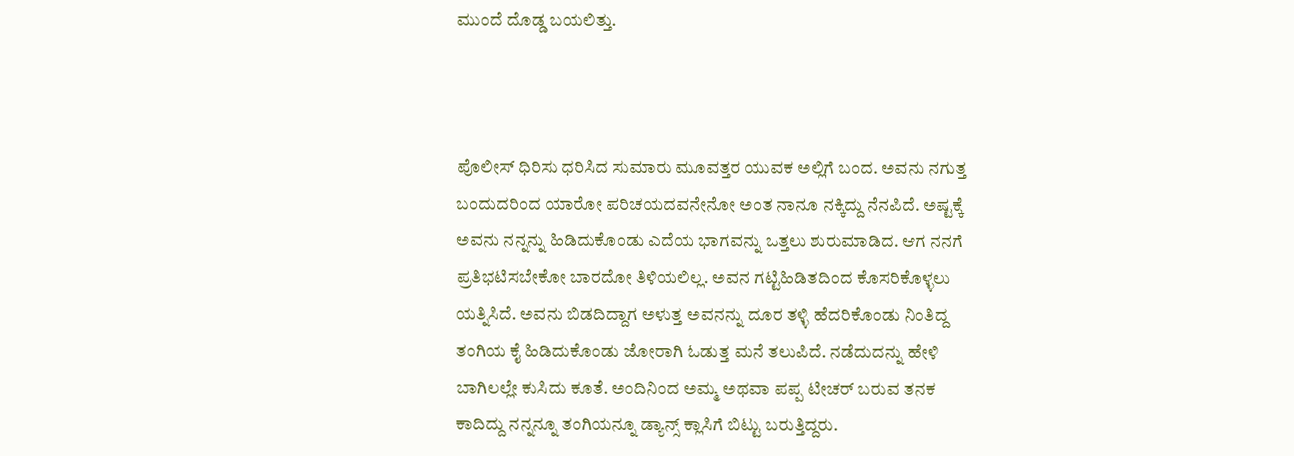ಮುಂದೆ ದೊಡ್ಡ ಬಯಲಿತ್ತು.



ಪೊಲೀಸ್ ಧಿರಿಸು ಧರಿಸಿದ ಸುಮಾರು ಮೂವತ್ತರ ಯುವಕ ಅಲ್ಲಿಗೆ ಬಂದ. ಅವನು ನಗುತ್ತ ಬಂದುದರಿಂದ ಯಾರೋ ಪರಿಚಯದವನೇನೋ ಅಂತ ನಾನೂ ನಕ್ಕಿದ್ದು ನೆನಪಿದೆ. ಅಷ್ಟಕ್ಕೆ ಅವನು ನನ್ನನ್ನು ಹಿಡಿದುಕೊಂಡು ಎದೆಯ ಭಾಗವನ್ನು ಒತ್ತಲು ಶುರುಮಾಡಿದ. ಆಗ ನನಗೆ ಪ್ರತಿಭಟಿಸಬೇಕೋ ಬಾರದೋ ತಿಳಿಯಲಿಲ್ಲ. ಅವನ ಗಟ್ಟಿಹಿಡಿತದಿಂದ ಕೊಸರಿಕೊಳ್ಳಲು ಯತ್ನಿಸಿದೆ. ಅವನು ಬಿಡದಿದ್ದಾಗ ಅಳುತ್ತ ಅವನನ್ನು ದೂರ ತಳ್ಳಿ ಹೆದರಿಕೊಂಡು ನಿಂತಿದ್ದ ತಂಗಿಯ ಕೈ ಹಿಡಿದುಕೊಂಡು ಜೋರಾಗಿ ಓಡುತ್ತ ಮನೆ ತಲುಪಿದೆ. ನಡೆದುದನ್ನು ಹೇಳಿ ಬಾಗಿಲಲ್ಲೇ ಕುಸಿದು ಕೂತೆ. ಅಂದಿನಿಂದ ಅಮ್ಮ ಅಥವಾ ಪಪ್ಪ ಟೀಚರ್ ಬರುವ ತನಕ ಕಾದಿದ್ದು ನನ್ನನ್ನೂ ತಂಗಿಯನ್ನೂ ಡ್ಯಾನ್ಸ್ ಕ್ಲಾಸಿಗೆ ಬಿಟ್ಟು ಬರುತ್ತಿದ್ದರು.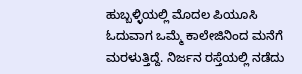ಹುಬ್ಬಳ್ಳಿಯಲ್ಲಿ ಮೊದಲ ಪಿಯೂಸಿ ಓದುವಾಗ ಒಮ್ಮೆ ಕಾಲೇಜಿನಿಂದ ಮನೆಗೆ ಮರಳುತ್ತಿದ್ದೆ. ನಿರ್ಜನ ರಸ್ತೆಯಲ್ಲಿ ನಡೆದು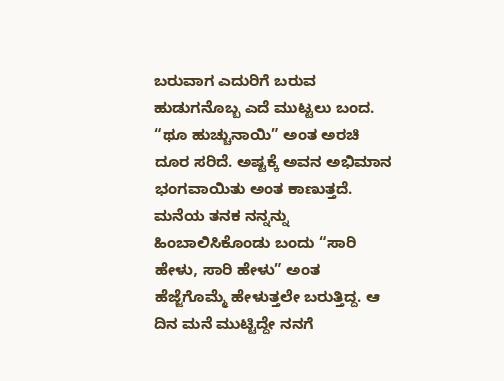ಬರುವಾಗ ಎದುರಿಗೆ ಬರುವ ಹುಡುಗನೊಬ್ಬ ಎದೆ ಮುಟ್ಟಲು ಬಂದ. “ಥೂ ಹುಚ್ಚುನಾಯಿ” ಅಂತ ಅರಚಿ ದೂರ ಸರಿದೆ. ಅಷ್ಟಕ್ಕೆ ಅವನ ಅಭಿಮಾನ ಭಂಗವಾಯಿತು ಅಂತ ಕಾಣುತ್ತದೆ. ಮನೆಯ ತನಕ ನನ್ನನ್ನು ಹಿಂಬಾಲಿಸಿಕೊಂಡು ಬಂದು “ಸಾರಿ ಹೇಳು, ಸಾರಿ ಹೇಳು” ಅಂತ ಹೆಜ್ಜೆಗೊಮ್ಮೆ ಹೇಳುತ್ತಲೇ ಬರುತ್ತಿದ್ದ. ಆ ದಿನ ಮನೆ ಮುಟ್ಟಿದ್ದೇ ನನಗೆ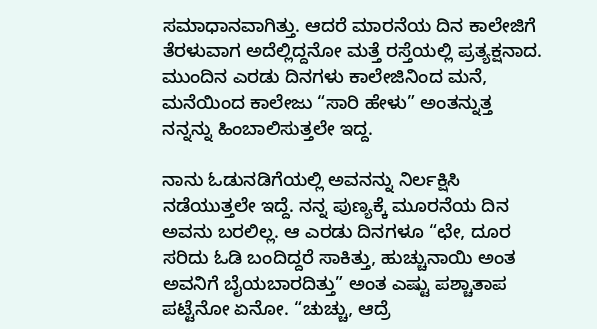ಸಮಾಧಾನವಾಗಿತ್ತು. ಆದರೆ ಮಾರನೆಯ ದಿನ ಕಾಲೇಜಿಗೆ ತೆರಳುವಾಗ ಅದೆಲ್ಲಿದ್ದನೋ ಮತ್ತೆ ರಸ್ತೆಯಲ್ಲಿ ಪ್ರತ್ಯಕ್ಷನಾದ. ಮುಂದಿನ ಎರಡು ದಿನಗಳು ಕಾಲೇಜಿನಿಂದ ಮನೆ, ಮನೆಯಿಂದ ಕಾಲೇಜು “ಸಾರಿ ಹೇಳು” ಅಂತನ್ನುತ್ತ ನನ್ನನ್ನು ಹಿಂಬಾಲಿಸುತ್ತಲೇ ಇದ್ದ.

ನಾನು ಓಡುನಡಿಗೆಯಲ್ಲಿ ಅವನನ್ನು ನಿರ್ಲಕ್ಷಿಸಿ ನಡೆಯುತ್ತಲೇ ಇದ್ದೆ. ನನ್ನ ಪುಣ್ಯಕ್ಕೆ ಮೂರನೆಯ ದಿನ ಅವನು ಬರಲಿಲ್ಲ. ಆ ಎರಡು ದಿನಗಳೂ “ಛೇ, ದೂರ ಸರಿದು ಓಡಿ ಬಂದಿದ್ದರೆ ಸಾಕಿತ್ತು, ಹುಚ್ಚುನಾಯಿ ಅಂತ ಅವನಿಗೆ ಬೈಯಬಾರದಿತ್ತು” ಅಂತ ಎಷ್ಟು ಪಶ್ಚಾತಾಪ ಪಟ್ಟೆನೋ ಏನೋ. “ಚುಚ್ಚು, ಆದ್ರೆ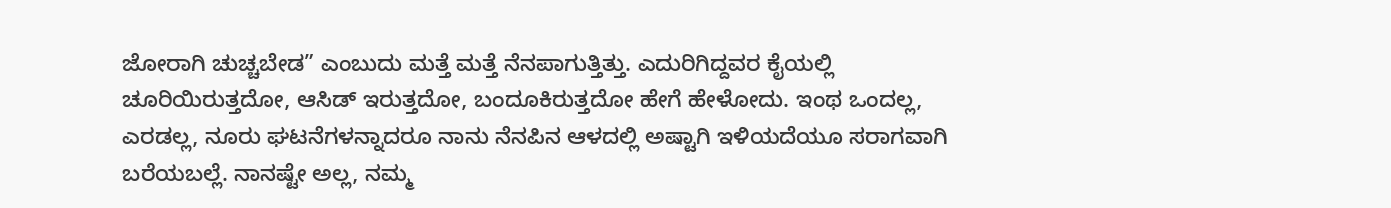ಜೋರಾಗಿ ಚುಚ್ಚಬೇಡ” ಎಂಬುದು ಮತ್ತೆ ಮತ್ತೆ ನೆನಪಾಗುತ್ತಿತ್ತು. ಎದುರಿಗಿದ್ದವರ ಕೈಯಲ್ಲಿ ಚೂರಿಯಿರುತ್ತದೋ, ಆಸಿಡ್ ಇರುತ್ತದೋ, ಬಂದೂಕಿರುತ್ತದೋ ಹೇಗೆ ಹೇಳೋದು. ಇಂಥ ಒಂದಲ್ಲ, ಎರಡಲ್ಲ, ನೂರು ಘಟನೆಗಳನ್ನಾದರೂ ನಾನು ನೆನಪಿನ ಆಳದಲ್ಲಿ ಅಷ್ಟಾಗಿ ಇಳಿಯದೆಯೂ ಸರಾಗವಾಗಿ ಬರೆಯಬಲ್ಲೆ. ನಾನಷ್ಟೇ ಅಲ್ಲ, ನಮ್ಮ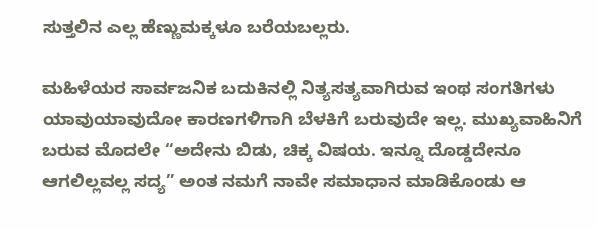ಸುತ್ತಲಿನ ಎಲ್ಲ ಹೆಣ್ಣುಮಕ್ಕಳೂ ಬರೆಯಬಲ್ಲರು.

ಮಹಿಳೆಯರ ಸಾರ್ವಜನಿಕ ಬದುಕಿನಲ್ಲಿ ನಿತ್ಯಸತ್ಯವಾಗಿರುವ ಇಂಥ ಸಂಗತಿಗಳು ಯಾವುಯಾವುದೋ ಕಾರಣಗಳಿಗಾಗಿ ಬೆಳಕಿಗೆ ಬರುವುದೇ ಇಲ್ಲ. ಮುಖ್ಯವಾಹಿನಿಗೆ ಬರುವ ಮೊದಲೇ “ಅದೇನು ಬಿಡು, ಚಿಕ್ಕ ವಿಷಯ. ಇನ್ನೂ ದೊಡ್ಡದೇನೂ ಆಗಲಿಲ್ಲವಲ್ಲ ಸದ್ಯ” ಅಂತ ನಮಗೆ ನಾವೇ ಸಮಾಧಾನ ಮಾಡಿಕೊಂಡು ಆ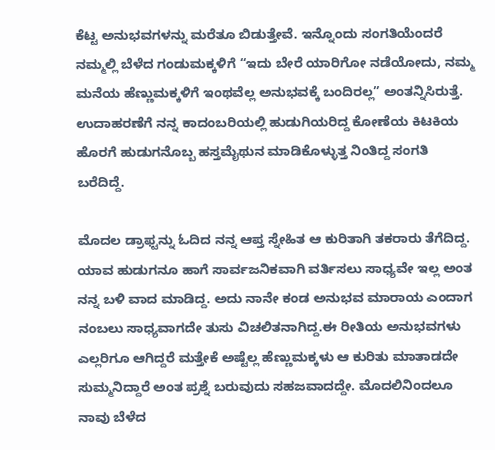ಕೆಟ್ಟ ಅನುಭವಗಳನ್ನು ಮರೆತೂ ಬಿಡುತ್ತೇವೆ. ಇನ್ನೊಂದು ಸಂಗತಿಯೆಂದರೆ ನಮ್ಮಲ್ಲಿ ಬೆಳೆದ ಗಂಡುಮಕ್ಕಳಿಗೆ “ಇದು ಬೇರೆ ಯಾರಿಗೋ ನಡೆಯೋದು, ನಮ್ಮ ಮನೆಯ ಹೆಣ್ಣುಮಕ್ಕಳಿಗೆ ಇಂಥವೆಲ್ಲ ಅನುಭವಕ್ಕೆ ಬಂದಿರಲ್ಲ” ಅಂತನ್ನಿಸಿರುತ್ತೆ. ಉದಾಹರಣೆಗೆ ನನ್ನ ಕಾದಂಬರಿಯಲ್ಲಿ ಹುಡುಗಿಯರಿದ್ದ ಕೋಣೆಯ ಕಿಟಕಿಯ ಹೊರಗೆ ಹುಡುಗನೊಬ್ಬ ಹಸ್ತಮೈಥುನ ಮಾಡಿಕೊಳ್ಳುತ್ತ ನಿಂತಿದ್ದ ಸಂಗತಿ ಬರೆದಿದ್ದೆ.

ಮೊದಲ ಡ್ರಾಫ್ಟನ್ನು ಓದಿದ ನನ್ನ ಆಪ್ತ ಸ್ನೇಹಿತ ಆ ಕುರಿತಾಗಿ ತಕರಾರು ತೆಗೆದಿದ್ದ. ಯಾವ ಹುಡುಗನೂ ಹಾಗೆ ಸಾರ್ವಜನಿಕವಾಗಿ ವರ್ತಿಸಲು ಸಾಧ್ಯವೇ ಇಲ್ಲ ಅಂತ ನನ್ನ ಬಳಿ ವಾದ ಮಾಡಿದ್ದ. ಅದು ನಾನೇ ಕಂಡ ಅನುಭವ ಮಾರಾಯ ಎಂದಾಗ ನಂಬಲು ಸಾಧ್ಯವಾಗದೇ ತುಸು ವಿಚಲಿತನಾಗಿದ್ದ.ಈ ರೀತಿಯ ಅನುಭವಗಳು ಎಲ್ಲರಿಗೂ ಆಗಿದ್ದರೆ ಮತ್ತೇಕೆ ಅಷ್ಟೆಲ್ಲ ಹೆಣ್ಣುಮಕ್ಕಳು ಆ ಕುರಿತು ಮಾತಾಡದೇ ಸುಮ್ಮನಿದ್ದಾರೆ ಅಂತ ಪ್ರಶ್ನೆ ಬರುವುದು ಸಹಜವಾದದ್ದೇ. ಮೊದಲಿನಿಂದಲೂ ನಾವು ಬೆಳೆದ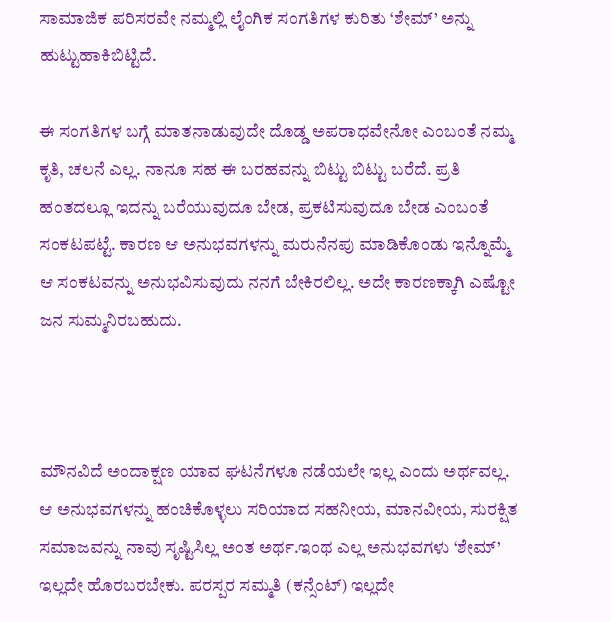ಸಾಮಾಜಿಕ ಪರಿಸರವೇ ನಮ್ಮಲ್ಲಿ ಲೈಂಗಿಕ ಸಂಗತಿಗಳ ಕುರಿತು ‘ಶೇಮ್’ ಅನ್ನು ಹುಟ್ಟುಹಾಕಿಬಿಟ್ಟಿದೆ.

ಈ ಸಂಗತಿಗಳ ಬಗ್ಗೆ ಮಾತನಾಡುವುದೇ ದೊಡ್ಡ ಅಪರಾಧವೇನೋ ಎಂಬಂತೆ ನಮ್ಮ ಕೃತಿ, ಚಲನೆ ಎಲ್ಲ. ನಾನೂ ಸಹ ಈ ಬರಹವನ್ನು ಬಿಟ್ಟು ಬಿಟ್ಟು ಬರೆದೆ. ಪ್ರತಿ ಹಂತದಲ್ಲೂ ಇದನ್ನು ಬರೆಯುವುದೂ ಬೇಡ, ಪ್ರಕಟಿಸುವುದೂ ಬೇಡ ಎಂಬಂತೆ ಸಂಕಟಪಟ್ಟೆ. ಕಾರಣ ಆ ಅನುಭವಗಳನ್ನು ಮರುನೆನಪು ಮಾಡಿಕೊಂಡು ಇನ್ನೊಮ್ಮೆ ಆ ಸಂಕಟವನ್ನು ಅನುಭವಿಸುವುದು ನನಗೆ ಬೇಕಿರಲಿಲ್ಲ. ಅದೇ ಕಾರಣಕ್ಕಾಗಿ ಎಷ್ಟೋ ಜನ ಸುಮ್ಮನಿರಬಹುದು.



ಮೌನವಿದೆ ಅಂದಾಕ್ಷಣ ಯಾವ ಘಟನೆಗಳೂ ನಡೆಯಲೇ ಇಲ್ಲ ಎಂದು ಅರ್ಥವಲ್ಲ. ಆ ಅನುಭವಗಳನ್ನು ಹಂಚಿಕೊಳ್ಳಲು ಸರಿಯಾದ ಸಹನೀಯ, ಮಾನವೀಯ, ಸುರಕ್ಷಿತ ಸಮಾಜವನ್ನು ನಾವು ಸೃಷ್ಟಿಸಿಲ್ಲ ಅಂತ ಅರ್ಥ.ಇಂಥ ಎಲ್ಲ ಅನುಭವಗಳು ‘ಶೇಮ್’ ಇಲ್ಲದೇ ಹೊರಬರಬೇಕು. ಪರಸ್ಪರ ಸಮ್ಮತಿ (ಕನ್ಸೆಂಟ್) ಇಲ್ಲದೇ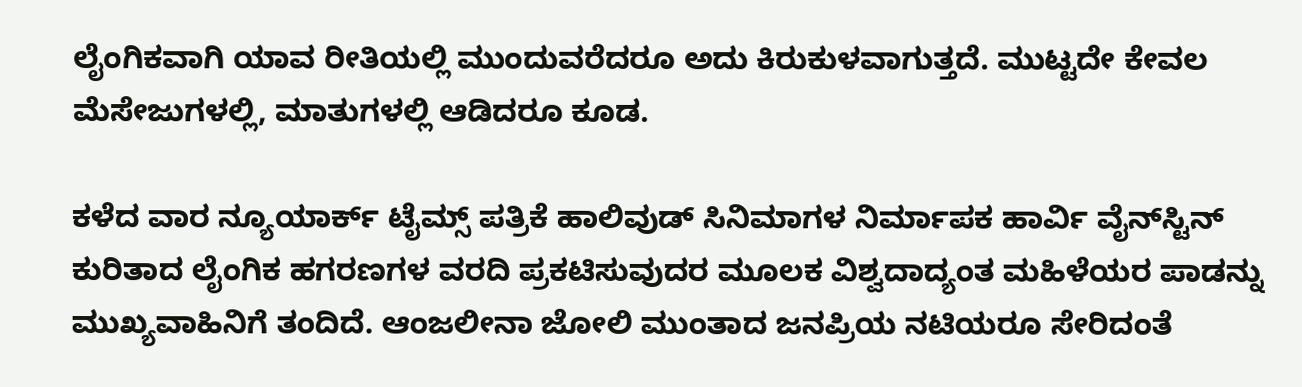ಲೈಂಗಿಕವಾಗಿ ಯಾವ ರೀತಿಯಲ್ಲಿ ಮುಂದುವರೆದರೂ ಅದು ಕಿರುಕುಳವಾಗುತ್ತದೆ. ಮುಟ್ಟದೇ ಕೇವಲ ಮೆಸೇಜುಗಳಲ್ಲಿ, ಮಾತುಗಳಲ್ಲಿ ಆಡಿದರೂ ಕೂಡ.

ಕಳೆದ ವಾರ ನ್ಯೂಯಾರ್ಕ್ ಟೈಮ್ಸ್ ಪತ್ರಿಕೆ ಹಾಲಿವುಡ್ ಸಿನಿಮಾಗಳ ನಿರ್ಮಾಪಕ ಹಾರ್ವಿ ವೈನ್‍ಸ್ಟಿನ್ ಕುರಿತಾದ ಲೈಂಗಿಕ ಹಗರಣಗಳ ವರದಿ ಪ್ರಕಟಿಸುವುದರ ಮೂಲಕ ವಿಶ್ವದಾದ್ಯಂತ ಮಹಿಳೆಯರ ಪಾಡನ್ನು ಮುಖ್ಯವಾಹಿನಿಗೆ ತಂದಿದೆ. ಆಂಜಲೀನಾ ಜೋಲಿ ಮುಂತಾದ ಜನಪ್ರಿಯ ನಟಿಯರೂ ಸೇರಿದಂತೆ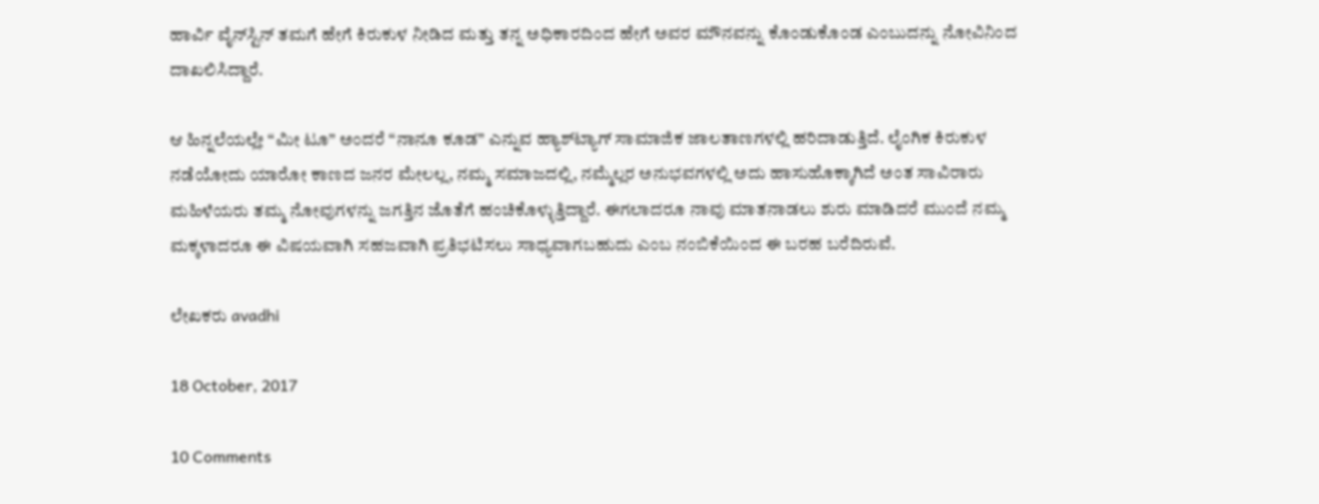ಹಾರ್ವಿ ವೈನ್‍ಸ್ಟಿನ್ ತಮಗೆ ಹೇಗೆ ಕಿರುಕುಳ ನೀಡಿದ ಮತ್ತು ತನ್ನ ಅಧಿಕಾರದಿಂದ ಹೇಗೆ ಅವರ ಮೌನವನ್ನು ಕೊಂಡುಕೊಂಡ ಎಂಬುದನ್ನು ನೋವಿನಿಂದ ದಾಖಲಿಸಿದ್ದಾರೆ.

ಆ ಹಿನ್ನಲೆಯಲ್ಲೇ “ಮೀ ಟೂ” ಅಂದರೆ “ನಾನೂ ಕೂಡ” ಎನ್ನುವ ಹ್ಯಾಶ್‍ಟ್ಯಾಗ್ ಸಾಮಾಜಿಕ ಜಾಲತಾಣಗಳಲ್ಲಿ ಹರಿದಾಡುತ್ತಿದೆ. ಲೈಂಗಿಕ ಕಿರುಕುಳ ನಡೆಯೋದು ಯಾರೋ ಕಾಣದ ಜನರ ಮೇಲಲ್ಲ, ನಮ್ಮ ಸಮಾಜದಲ್ಲಿ, ನಮ್ಮೆಲ್ಲರ ಅನುಭವಗಳಲ್ಲಿ ಅದು ಹಾಸುಹೊಕ್ಕಾಗಿದೆ ಅಂತ ಸಾವಿರಾರು ಮಹಿಳೆಯರು ತಮ್ಮ ನೋವುಗಳನ್ನು ಜಗತ್ತಿನ ಜೊತೆಗೆ ಹಂಚಿಕೊಳ್ಳುತ್ತಿದ್ದಾರೆ. ಈಗಲಾದರೂ ನಾವು ಮಾತನಾಡಲು ಶುರು ಮಾಡಿದರೆ ಮುಂದೆ ನಮ್ಮ ಮಕ್ಕಳಾದರೂ ಈ ವಿಷಯವಾಗಿ ಸಹಜವಾಗಿ ಪ್ರತಿಭಟಿಸಲು ಸಾಧ್ಯವಾಗಬಹುದು ಎಂಬ ನಂಬಿಕೆಯಿಂದ ಈ ಬರಹ ಬರೆದಿರುವೆ.

ಲೇಖಕರು avadhi

18 October, 2017

10 Comments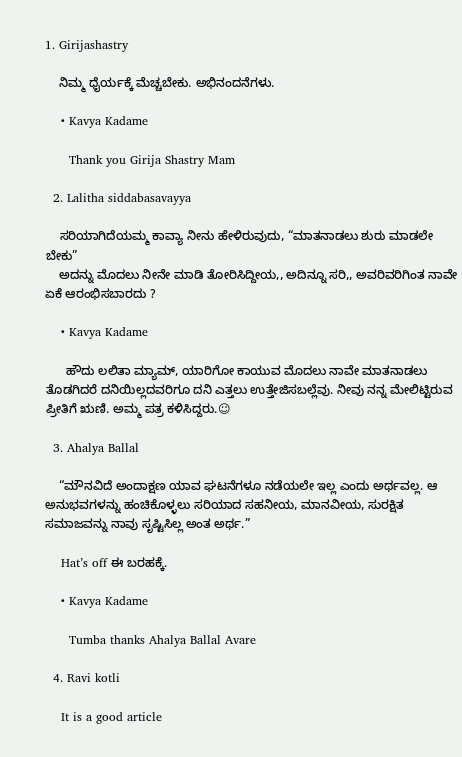1. Girijashastry

    ನಿಮ್ಮ ಧೈರ್ಯಕ್ಕೆ ಮೆಚ್ಚಬೇಕು. ಅಭಿನಂದನೆಗಳು.

    • Kavya Kadame

      Thank you Girija Shastry Mam

  2. Lalitha siddabasavayya

    ಸರಿಯಾಗಿದೆಯಮ್ಮ ಕಾವ್ಯಾ ನೀನು ಹೇಳಿರುವುದು, “ಮಾತನಾಡಲು ಶುರು ಮಾಡಲೇ ಬೇಕು”
    ಅದನ್ನು ಮೊದಲು ನೀನೇ ಮಾಡಿ ತೋರಿಸಿದ್ದೀಯ,, ಅದಿನ್ನೂ ಸರಿ,, ಅವರಿವರಿಗಿಂತ ನಾವೇ ಏಕೆ ಆರಂಭಿಸಬಾರದು ?

    • Kavya Kadame

      ಹೌದು ಲಲಿತಾ ಮ್ಯಾಮ್, ಯಾರಿಗೋ ಕಾಯುವ ಮೊದಲು ನಾವೇ ಮಾತನಾಡಲು ತೊಡಗಿದರೆ ದನಿಯಿಲ್ಲದವರಿಗೂ ದನಿ ಎತ್ತಲು ಉತ್ತೇಜಿಸಬಲ್ಲೆವು. ನೀವು ನನ್ನ ಮೇಲಿಟ್ಟಿರುವ ಪ್ರೀತಿಗೆ ಋಣಿ. ಅಮ್ಮ ಪತ್ರ ಕಳಿಸಿದ್ದರು.☺

  3. Ahalya Ballal

    “ಮೌನವಿದೆ ಅಂದಾಕ್ಷಣ ಯಾವ ಘಟನೆಗಳೂ ನಡೆಯಲೇ ಇಲ್ಲ ಎಂದು ಅರ್ಥವಲ್ಲ. ಆ ಅನುಭವಗಳನ್ನು ಹಂಚಿಕೊಳ್ಳಲು ಸರಿಯಾದ ಸಹನೀಯ, ಮಾನವೀಯ, ಸುರಕ್ಷಿತ ಸಮಾಜವನ್ನು ನಾವು ಸೃಷ್ಟಿಸಿಲ್ಲ ಅಂತ ಅರ್ಥ.”

    Hat’s off ಈ ಬರಹಕ್ಕೆ.

    • Kavya Kadame

      Tumba thanks Ahalya Ballal Avare

  4. Ravi kotli

    It is a good article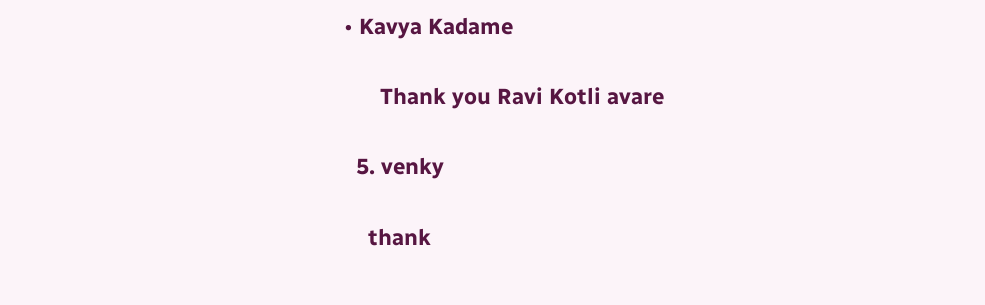• Kavya Kadame

      Thank you Ravi Kotli avare

  5. venky

    thank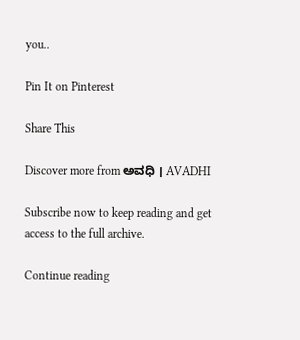you..

Pin It on Pinterest

Share This

Discover more from ಅವಧಿ । AVADHI

Subscribe now to keep reading and get access to the full archive.

Continue reading